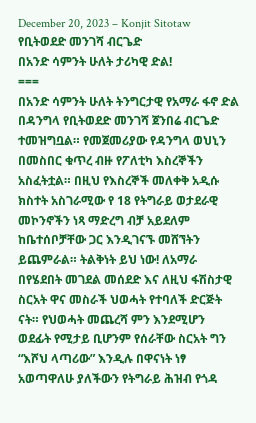December 20, 2023 – Konjit Sitotaw
የቢትወደድ መንገሻ ብርጌድ
በአንድ ሳምንት ሁለት ታሪካዊ ድል!
===
በአንድ ሳምንት ሁለት ትንግርታዊ የአማራ ፋኖ ድል በዳንግላ የቢትወደድ መንገሻ ጀንበሬ ብርጌድ ተመዝግቧል። የመጀመሪያው የዳንግላ ወህኒን በመስበር ቁጥረ ብዙ የፖለቲካ እስረኞችን አስፈትቷል። በዚህ የእስረኞች መለቀቅ አዲሱ ክስተት አስገራሚው የ 18 የትግራይ ወታደራዊ መኮንኖችን ነጻ ማድረግ ብቻ አይደለም ከቤተሰቦቻቸው ጋር እንዲገናኙ መሸኘትን ይጨምራል። ትልቅነት ይህ ነው! ለአማራ በየሄደበት መገደል መሰደድ እና ለዚህ ፋሽስታዊ ስርአት ዋና መስራች ህወሓት የተባለች ድርጅት ናት። የህወሓት መጨረሻ ምን እንደሚሆን ወደፊት የሚታይ ቢሆንም የሰራቸው ስርአት ግን “እሾህ ላጣሪው” እንዲሉ በዋናነት ነፃ አወጣዋለሁ ያለችውን የትግራይ ሕዝብ የጎዳ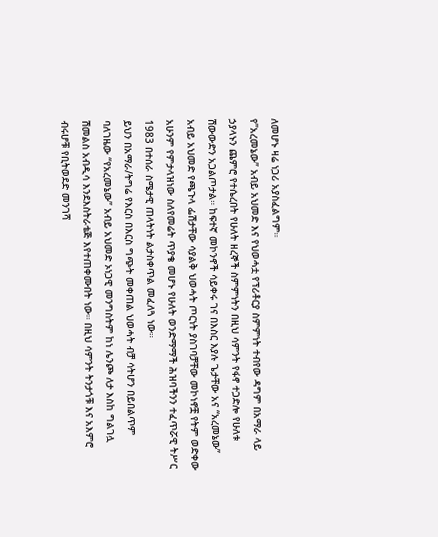ለመሆኑ ዛሬ ነጋሪ አያስፈልግም።
የ”አረመኔው” አብይ አህመድ እና የህወሓቷ የፕሪቶርያ ስምምነት ተብየው ዳግም በአማራ ላይ ኃያላኑን ጨምሮ የተሴረበት የሁለት ዘረኞች ስምምነትን በዚህ ሳምንት የፋኖ ተጋድሎ የሁለቱ ሽውውድን አጋልጦታል። ከፍተኛ መኮንኖች ሳይቀሩ ገና በእስር እያሉ ጌታቸው አና “አረመኔው” አብይ አህመድ የጫጉላ ፌሽታቸው ሳያልቅ ህወሓት ጦርነት ያስገባቻቸው መኮነኖቿ የትም ወድቀው አሁንም የምታላዝነው ስለየመሬት ጥያቄ መሆኑ የሁለት ወንድማማች ሕዝባችንን ተፈጥሯዊ ትሥር 1983 በተሰራ ስሜታዊ ጠላትነት ልታስቀጥል መፈለጓ ነው።
ይህን በአማራ/ትግሬ የእርስ በእርስ ግጭት መቀጠል ህወሓት ብቻ ሳትሆን በይበልጥም ባለገዜው “የአረመኔው” አብይ አህመድ ኦነጋዊ መንግስትም ከነ ሌንጮ ለታ እስከ ግልገሏ ሽመልስ አብዲሳ እንደእስትራቴጅ እየተጠቀሙበት ነው። በዚህ ሳምንት ትንታጎቹ እና አእምሮ ብሩሆቹ የቢትወደድ መንገሻ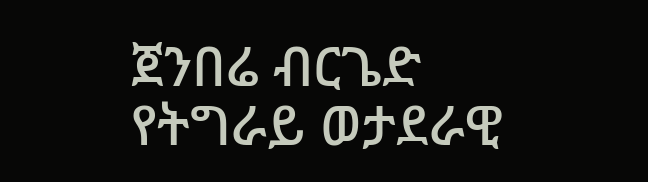ጀንበሬ ብርጌድ የትግራይ ወታደራዊ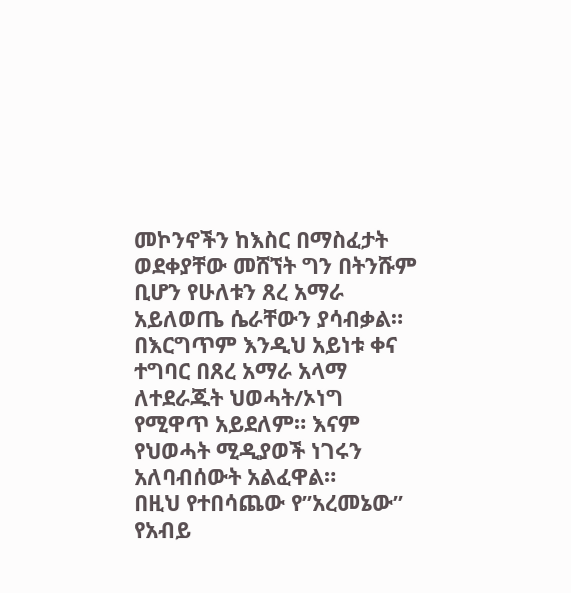መኮንኖችን ከእስር በማስፈታት ወደቀያቸው መሸኘት ግን በትንሹም ቢሆን የሁለቱን ጸረ አማራ አይለወጤ ሴራቸውን ያሳብቃል። በእርግጥም እንዲህ አይነቱ ቀና ተግባር በጸረ አማራ አላማ ለተደራጁት ህወሓት/ኦነግ የሚዋጥ አይደለም። እናም የህወሓት ሚዲያወች ነገሩን አለባብሰውት አልፈዋል።
በዚህ የተበሳጨው የ”አረመኔው” የአብይ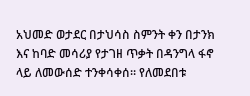አህመድ ወታደር በታህሳስ ስምንት ቀን በታንክ እና ከባድ መሳሪያ የታገዘ ጥቃት በዳንግላ ፋኖ ላይ ለመውሰድ ተንቀሳቀሰ። የለመደበቱ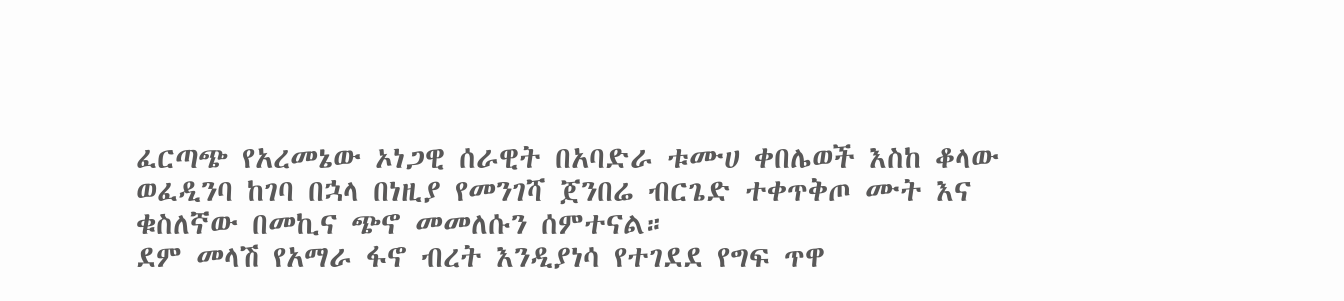ፈርጣጭ የአረመኔው ኦነጋዊ ሰራዊት በአባድራ ቱሙሀ ቀበሌወች እስከ ቆላው ወፈዲንባ ከገባ በኋላ በነዚያ የመንገሻ ጀንበሬ ብርጌድ ተቀጥቅጦ ሙት እና ቁስለኛው በመኪና ጭኖ መመለሱን ሰምተናል።
ደም መላሽ የአማራ ፋኖ ብረት እንዲያነሳ የተገደደ የግፍ ጥዋ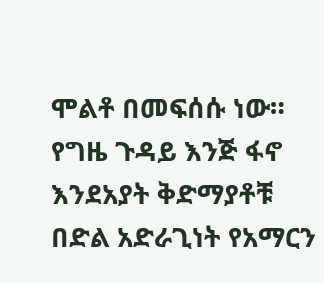ሞልቶ በመፍሰሱ ነው። የግዜ ጉዳይ እንጅ ፋኖ እንደአያት ቅድማያቶቹ በድል አድራጊነት የአማርን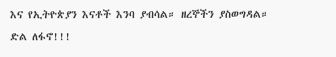እና የኢትዮጵያን እናቶች እንባ ያብሳል። ዘረኞችን ያስወግዳል።
ድል ለፋኖ!!!